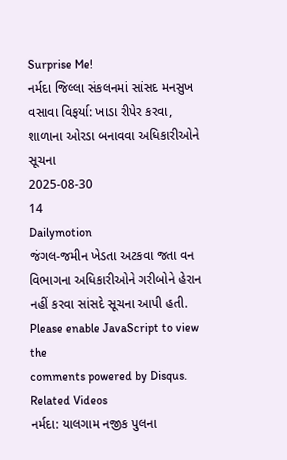Surprise Me!
નર્મદા જિલ્લા સંકલનમાં સાંસદ મનસુખ વસાવા વિફર્યા: ખાડા રીપેર કરવા, શાળાના ઓરડા બનાવવા અધિકારીઓને સૂચના
2025-08-30
14
Dailymotion
જંગલ-જમીન ખેડતા અટકવા જતા વન વિભાગના અધિકારીઓને ગરીબોને હેરાન નહીં કરવા સાંસદે સૂચના આપી હતી.
Please enable JavaScript to view the
comments powered by Disqus.
Related Videos
નર્મદા: યાલગામ નજીક પુલના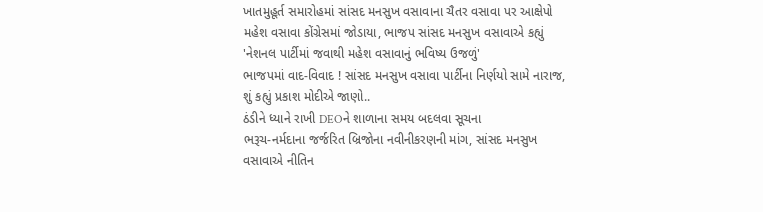ખાતમુહૂર્ત સમારોહમાં સાંસદ મનસુખ વસાવાના ચૈતર વસાવા પર આક્ષેપો
મહેશ વસાવા કોંગ્રેસમાં જોડાયા, ભાજપ સાંસદ મનસુખ વસાવાએ કહ્યું 'નેશનલ પાર્ટીમાં જવાથી મહેશ વસાવાનું ભવિષ્ય ઉજળું'
ભાજપમાં વાદ-વિવાદ ! સાંસદ મનસુખ વસાવા પાર્ટીના નિર્ણયો સામે નારાજ, શું કહ્યું પ્રકાશ મોદીએ જાણો..
ઠંડીને ધ્યાને રાખી DEOને શાળાના સમય બદલવા સૂચના
ભરૂચ-નર્મદાના જર્જરિત બ્રિજોના નવીનીકરણની માંગ, સાંસદ મનસુખ વસાવાએ નીતિન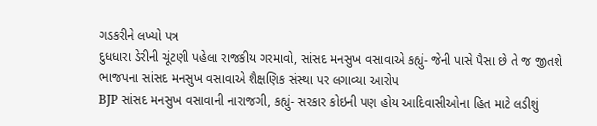ગડકરીને લખ્યો પત્ર
દુધધારા ડેરીની ચૂંટણી પહેલા રાજકીય ગરમાવો, સાંસદ મનસુખ વસાવાએ કહ્યું- જેની પાસે પૈસા છે તે જ જીતશે
ભાજપના સાંસદ મનસુખ વસાવાએ શૈક્ષણિક સંસ્થા પર લગાવ્યા આરોપ
BJP સાંસદ મનસુખ વસાવાની નારાજગી, કહ્યું- સરકાર કોઇની પણ હોય આદિવાસીઓના હિત માટે લડીશું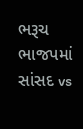ભરૂચ ભાજપમાં સાંસદ vs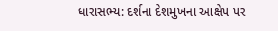ધારાસભ્ય: દર્શના દેશમુખના આક્ષેપ પર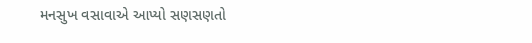મનસુખ વસાવાએ આપ્યો સણસણતો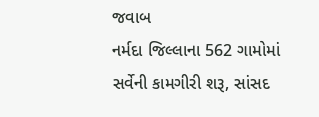જવાબ
નર્મદા જિલ્લાના 562 ગામોમાં સર્વેની કામગીરી શરૂ, સાંસદ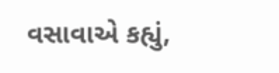વસાવાએ કહ્યું,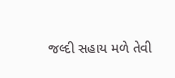જલ્દી સહાય મળે તેવી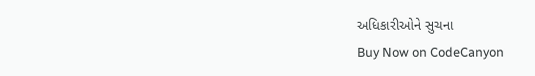અધિકારીઓને સુચના
Buy Now on CodeCanyon